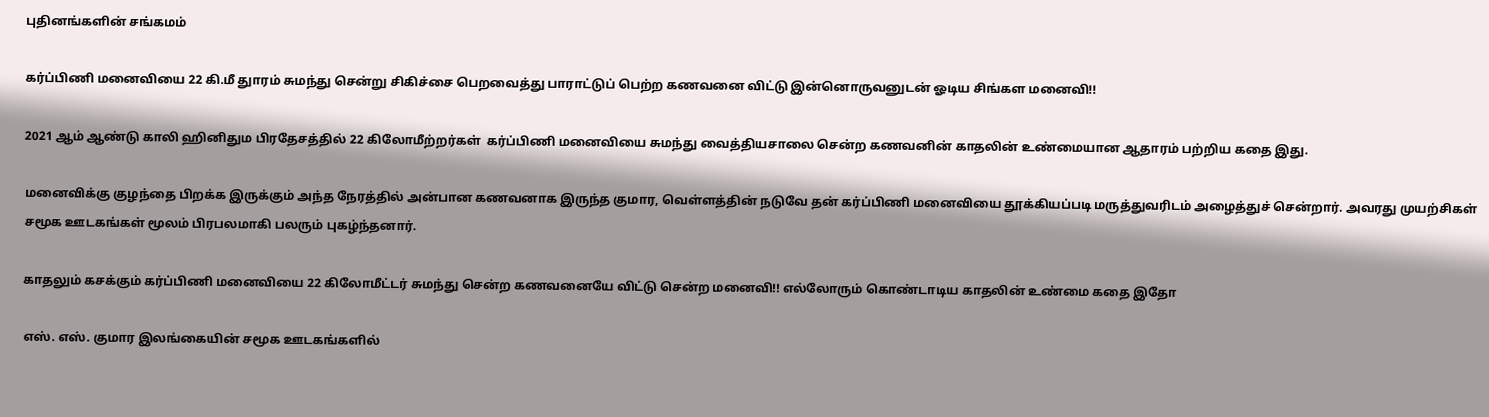புதினங்களின் சங்கமம்

கர்ப்பிணி மனைவியை 22 கி.மீ துாரம் சுமந்து சென்று சிகிச்சை பெறவைத்து பாராட்டுப் பெற்ற கணவனை விட்டு இன்னொருவனுடன் ஓடிய சிங்கள மனைவி!!

2021 ஆம் ஆண்டு காலி ஹினிதும பிரதேசத்தில் 22 கிலோமீற்றர்கள்  கர்ப்பிணி மனைவியை சுமந்து வைத்தியசாலை சென்ற கணவனின் காதலின் உண்மையான ஆதாரம் பற்றிய கதை இது.

மனைவிக்கு குழந்தை பிறக்க இருக்கும் அந்த நேரத்தில் அன்பான கணவனாக இருந்த குமார, வெள்ளத்தின் நடுவே தன் கர்ப்பிணி மனைவியை தூக்கியப்படி மருத்துவரிடம் அழைத்துச் சென்றார். அவரது முயற்சிகள் சமூக ஊடகங்கள் மூலம் பிரபலமாகி பலரும் புகழ்ந்தனார்.

காதலும் கசக்கும் கர்ப்பிணி மனைவியை 22 கிலோமீட்டர் சுமந்து சென்ற கணவனையே விட்டு சென்ற மனைவி!! எல்லோரும் கொண்டாடிய காதலின் உண்மை கதை இதோ

எஸ். எஸ். குமார இலங்கையின் சமூக ஊடகங்களில்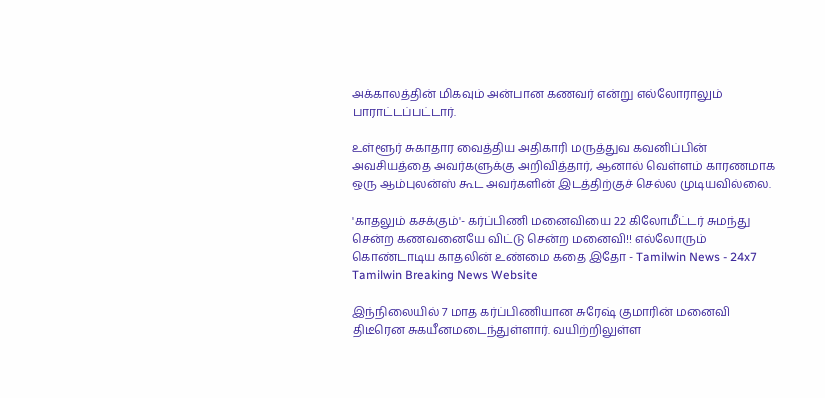அக்காலத்தின் மிகவும் அன்பான கணவர் என்று எல்லோராலும் பாராட்டப்பட்டார்.

உள்ளூர் சுகாதார வைத்திய அதிகாரி மருத்துவ கவனிப்பின் அவசியத்தை அவர்களுக்கு அறிவித்தார், ஆனால் வெள்ளம் காரணமாக ஒரு ஆம்புலன்ஸ் கூட அவர்களின் இடத்திற்குச் செல்ல முடியவில்லை.

'காதலும் கசக்கும்'- கர்ப்பிணி மனைவியை 22 கிலோமீட்டர் சுமந்து சென்ற கணவனையே விட்டு சென்ற மனைவி!! எல்லோரும் கொண்டாடிய காதலின் உண்மை கதை இதோ - Tamilwin News - 24x7 Tamilwin Breaking News Website

இந்நிலையில் 7 மாத கர்ப்பிணியான சுரேஷ் குமாரின் மனைவி திடீரென சுகயீனமடைந்துள்ளார். வயிற்றிலுள்ள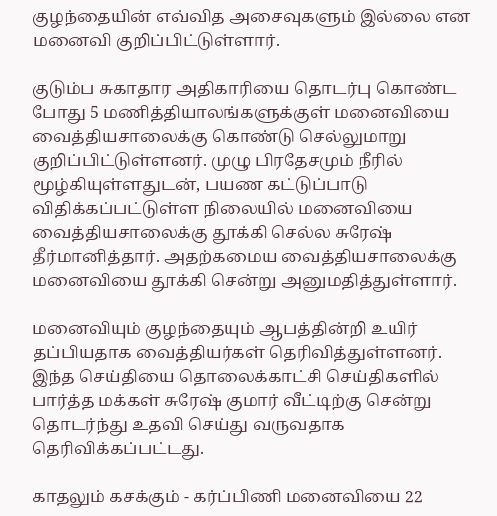குழந்தையின் எவ்வித அசைவுகளும் இல்லை என மனைவி குறிப்பிட்டுள்ளார்.

குடும்ப சுகாதார அதிகாரியை தொடர்பு கொண்ட போது 5 மணித்தியாலங்களுக்குள் மனைவியை வைத்தியசாலைக்கு கொண்டு செல்லுமாறு குறிப்பிட்டுள்ளனர். முழு பிரதேசமும் நீரில் மூழ்கியுள்ளதுடன், பயண கட்டுப்பாடு விதிக்கப்பட்டுள்ள நிலையில் மனைவியை வைத்தியசாலைக்கு தூக்கி செல்ல சுரேஷ் தீர்மானித்தார். அதற்கமைய வைத்தியசாலைக்கு மனைவியை தூக்கி சென்று அனுமதித்துள்ளார்.

மனைவியும் குழந்தையும் ஆபத்தின்றி உயிர் தப்பியதாக வைத்தியர்கள் தெரிவித்துள்ளனர். இந்த செய்தியை தொலைக்காட்சி செய்திகளில் பார்த்த மக்கள் சுரேஷ் குமார் வீட்டிற்கு சென்று தொடர்ந்து உதவி செய்து வருவதாக தெரிவிக்கப்பட்டது.

காதலும் கசக்கும் - கர்ப்பிணி மனைவியை 22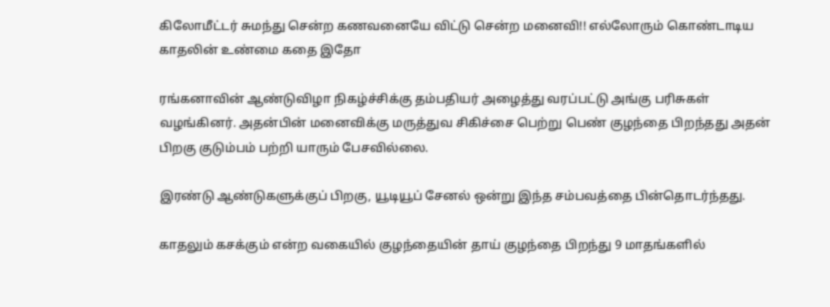கிலோமீட்டர் சுமந்து சென்ற கணவனையே விட்டு சென்ற மனைவி!! எல்லோரும் கொண்டாடிய காதலின் உண்மை கதை இதோ

ரங்கனாவின் ஆண்டுவிழா நிகழ்ச்சிக்கு தம்பதியர் அழைத்து வரப்பட்டு அங்கு பரிசுகள் வழங்கினர். அதன்பின் மனைவிக்கு மருத்துவ சிகிச்சை பெற்று பெண் குழந்தை பிறந்தது அதன் பிறகு குடும்பம் பற்றி யாரும் பேசவில்லை.

இரண்டு ஆண்டுகளுக்குப் பிறகு, யூடியூப் சேனல் ஒன்று இந்த சம்பவத்தை பின்தொடர்ந்தது.

காதலும் கசக்கும் என்ற வகையில் குழந்தையின் தாய் குழந்தை பிறந்து 9 மாதங்களில்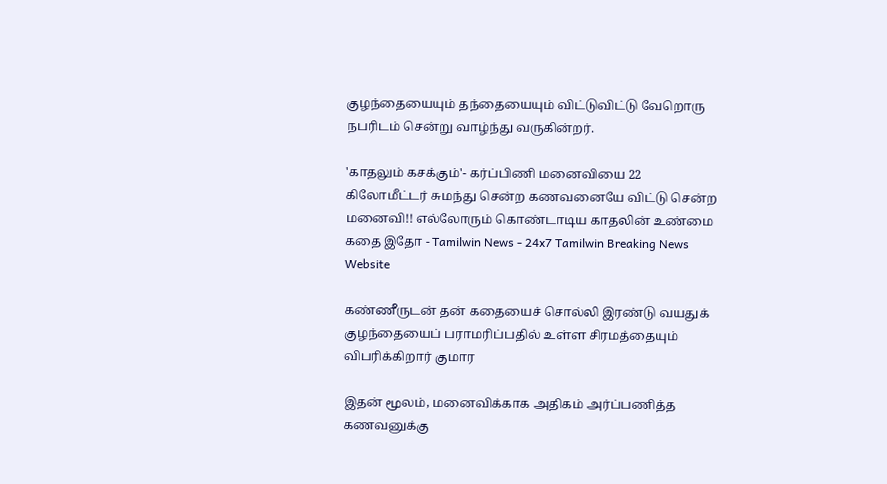குழந்தையையும் தந்தையையும் விட்டுவிட்டு வேறொரு நபரிடம் சென்று வாழ்ந்து வருகின்றர்.

'காதலும் கசக்கும்'- கர்ப்பிணி மனைவியை 22 கிலோமீட்டர் சுமந்து சென்ற கணவனையே விட்டு சென்ற மனைவி!! எல்லோரும் கொண்டாடிய காதலின் உண்மை கதை இதோ - Tamilwin News - 24x7 Tamilwin Breaking News Website

கண்ணீருடன் தன் கதையைச் சொல்லி இரண்டு வயதுக் குழந்தையைப் பராமரிப்பதில் உள்ள சிரமத்தையும் விபரிக்கிறார் குமார

இதன் மூலம், மனைவிக்காக அதிகம் அர்ப்பணித்த கணவனுக்கு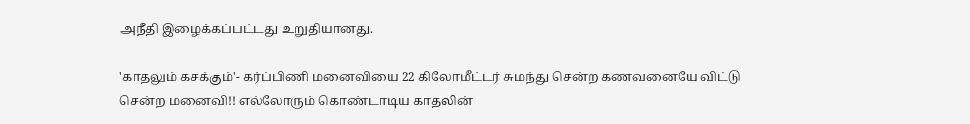அநீதி இழைக்கப்பட்டது உறுதியானது.

'காதலும் கசக்கும்'- கர்ப்பிணி மனைவியை 22 கிலோமீட்டர் சுமந்து சென்ற கணவனையே விட்டு சென்ற மனைவி!! எல்லோரும் கொண்டாடிய காதலின்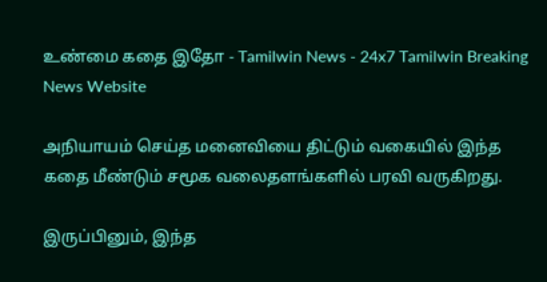உண்மை கதை இதோ - Tamilwin News - 24x7 Tamilwin Breaking News Website

அநியாயம் செய்த மனைவியை திட்டும் வகையில் இந்த கதை மீண்டும் சமூக வலைதளங்களில் பரவி வருகிறது.

இருப்பினும், இந்த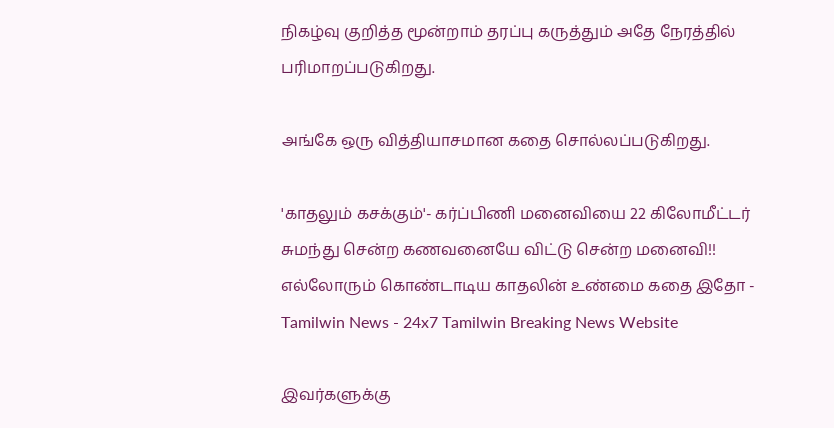நிகழ்வு குறித்த மூன்றாம் தரப்பு கருத்தும் அதே நேரத்தில் பரிமாறப்படுகிறது.

அங்கே ஒரு வித்தியாசமான கதை சொல்லப்படுகிறது.

'காதலும் கசக்கும்'- கர்ப்பிணி மனைவியை 22 கிலோமீட்டர் சுமந்து சென்ற கணவனையே விட்டு சென்ற மனைவி!! எல்லோரும் கொண்டாடிய காதலின் உண்மை கதை இதோ - Tamilwin News - 24x7 Tamilwin Breaking News Website

இவர்களுக்கு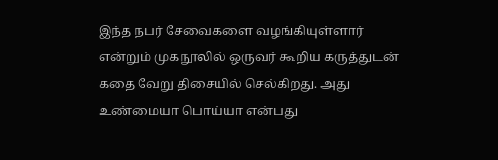இந்த நபர் சேவைகளை வழங்கியுள்ளார் என்றும் முகநூலில் ஒருவர் கூறிய கருத்துடன் கதை வேறு திசையில் செல்கிறது. அது உண்மையா பொய்யா என்பது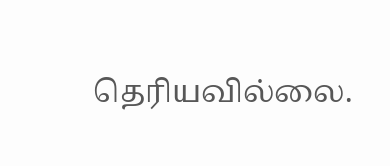தெரியவில்லை.